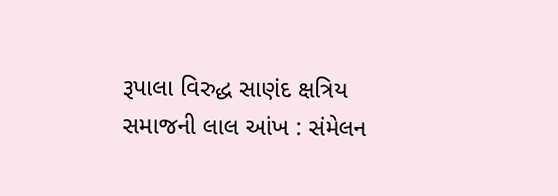રૂપાલા વિરુદ્ધ સાણંદ ક્ષત્રિય સમાજની લાલ આંખ : સંમેલન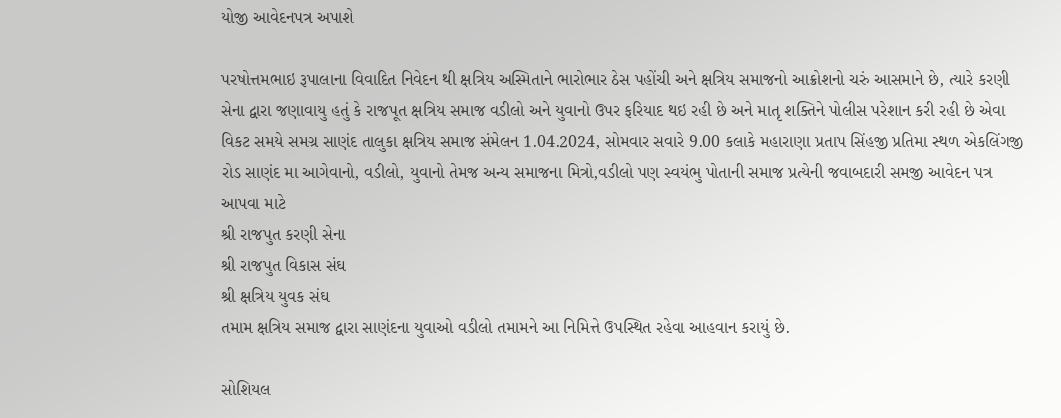યોજી આવેદનપત્ર અપાશે

પરષોત્તમભાઇ રૂપાલાના વિવાદિત નિવેદન થી ક્ષત્રિય અસ્મિતાને ભારોભાર ઠેસ પહોંચી અને ક્ષત્રિય સમાજનો આક્રોશનો ચરું આસમાને છે, ત્યારે કરણી સેના દ્વારા જણાવાયુ હતું કે રાજપૂત ક્ષત્રિય સમાજ વડીલો અને યુવાનો ઉપર ફરિયાદ થઇ રહી છે અને માતૃ શક્તિને પોલીસ પરેશાન કરી રહી છે એવા વિકટ સમયે સમગ્ર સાણંદ તાલુકા ક્ષત્રિય સમાજ સંમેલન 1.04.2024, સોમવાર સવારે 9.00 કલાકે મહારાણા પ્રતાપ સિંહજી પ્રતિમા સ્થળ એકલિંગજી રોડ સાણંદ મા આગેવાનો, વડીલો, યુવાનો તેમજ અન્ય સમાજના મિત્રો,વડીલો પણ સ્વયંભુ પોતાની સમાજ પ્રત્યેની જવાબદારી સમજી આવેદન પત્ર આપવા માટે
શ્રી રાજપુત કરણી સેના
શ્રી રાજપુત વિકાસ સંઘ
શ્રી ક્ષત્રિય યુવક સંઘ
તમામ ક્ષત્રિય સમાજ દ્વારા સાણંદના યુવાઓ વડીલો તમામને આ નિમિત્તે ઉપસ્થિત રહેવા આહવાન કરાયું છે.

સોશિયલ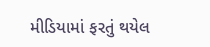મીડિયામાં ફરતું થયેલ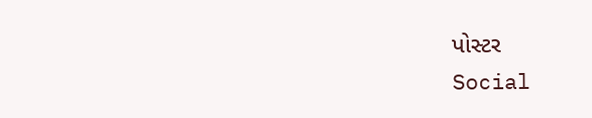પોસ્ટર
Social